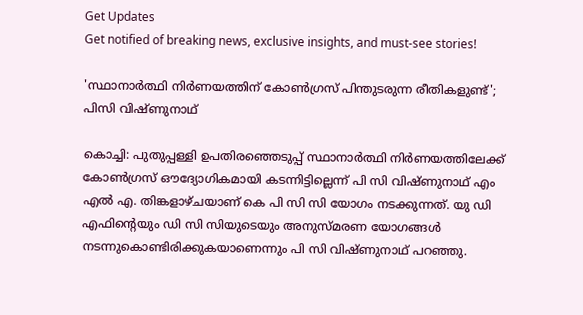Get Updates
Get notified of breaking news, exclusive insights, and must-see stories!

'സ്ഥാനാര്‍ത്ഥി നിര്‍ണയത്തിന് കോണ്‍ഗ്രസ് പിന്തുടരുന്ന രീതികളുണ്ട്'; പിസി വിഷ്ണുനാഥ്

കൊച്ചി: പുതുപ്പള്ളി ഉപതിരഞ്ഞെടുപ്പ് സ്ഥാനാര്‍ത്ഥി നിര്‍ണയത്തിലേക്ക് കോണ്‍ഗ്രസ് ഔദ്യോഗികമായി കടന്നിട്ടില്ലെന്ന് പി സി വിഷ്ണുനാഥ് എം എല്‍ എ. തിങ്കളാഴ്ചയാണ് കെ പി സി സി യോഗം നടക്കുന്നത്. യു ഡി എഫിന്റെയും ഡി സി സിയുടെയും അനുസ്മരണ യോഗങ്ങള്‍ നടന്നുകൊണ്ടിരിക്കുകയാണെന്നും പി സി വിഷ്ണുനാഥ് പറഞ്ഞു.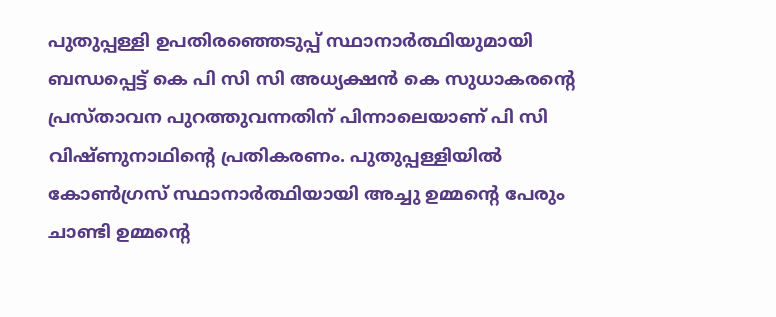പുതുപ്പള്ളി ഉപതിരഞ്ഞെടുപ്പ് സ്ഥാനാര്‍ത്ഥിയുമായി ബന്ധപ്പെട്ട് കെ പി സി സി അധ്യക്ഷന്‍ കെ സുധാകരന്റെ പ്രസ്താവന പുറത്തുവന്നതിന് പിന്നാലെയാണ് പി സി വിഷ്ണുനാഥിന്റെ പ്രതികരണം. പുതുപ്പള്ളിയില്‍ കോണ്‍ഗ്രസ് സ്ഥാനാര്‍ത്ഥിയായി അച്ചു ഉമ്മന്റെ പേരും ചാണ്ടി ഉമ്മന്റെ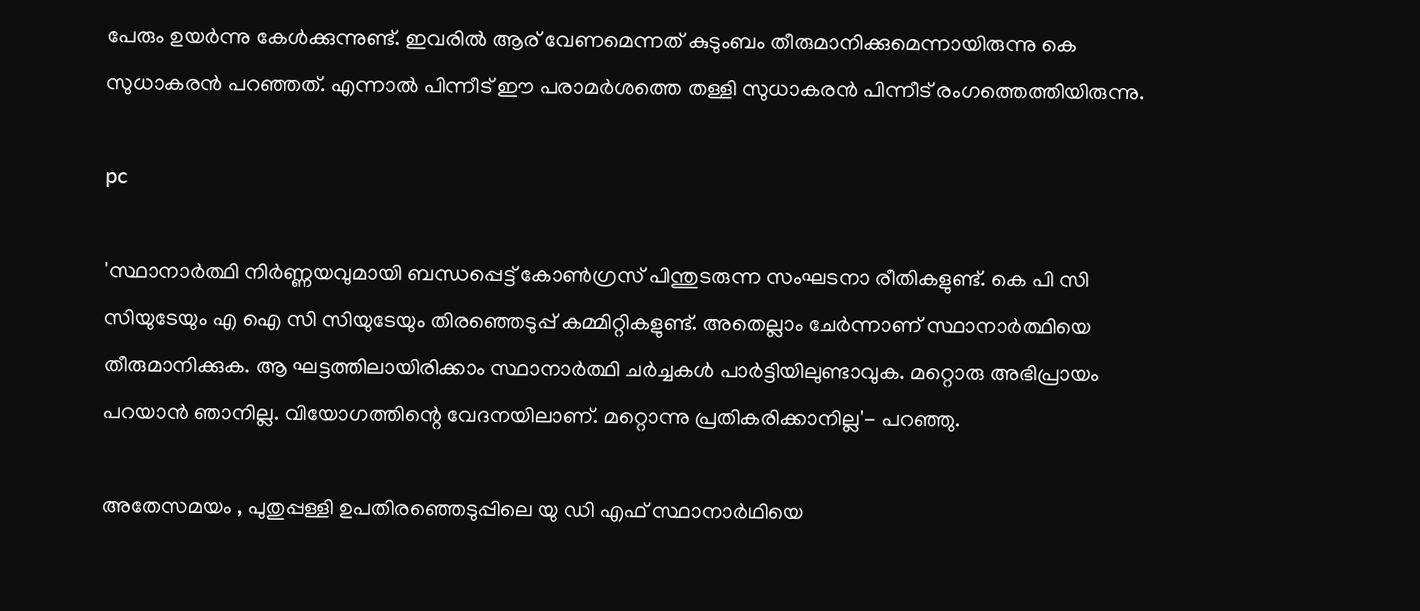പേരും ഉയര്‍ന്നു കേള്‍ക്കുന്നുണ്ട്. ഇവരില്‍ ആര് വേണമെന്നത് കുടുംബം തീരുമാനിക്കുമെന്നായിരുന്നു കെ സുധാകരന്‍ പറഞ്ഞത്. എന്നാല്‍ പിന്നീട് ഈ പരാമര്‍ശത്തെ തള്ളി സുധാകരന്‍ പിന്നീട് രംഗത്തെത്തിയിരുന്നു.

pc

'സ്ഥാനാര്‍ത്ഥി നിര്‍ണ്ണയവുമായി ബന്ധപ്പെട്ട് കോണ്‍ഗ്രസ് പിന്തുടരുന്ന സംഘടനാ രീതികളുണ്ട്. കെ പി സി സിയുടേയും എ ഐ സി സിയുടേയും തിരഞ്ഞെടുപ്പ് കമ്മിറ്റികളുണ്ട്. അതെല്ലാം ചേര്‍ന്നാണ് സ്ഥാനാര്‍ത്ഥിയെ തീരുമാനിക്കുക. ആ ഘട്ടത്തിലായിരിക്കാം സ്ഥാനാര്‍ത്ഥി ചര്‍ച്ചകള്‍ പാര്‍ട്ടിയിലുണ്ടാവുക. മറ്റൊരു അഭിപ്രായം പറയാന്‍ ഞാനില്ല. വിയോഗത്തിന്റെ വേദനയിലാണ്. മറ്റൊന്നു പ്രതികരിക്കാനില്ല'- പറഞ്ഞു.

അതേസമയം , പുതുപ്പള്ളി ഉപതിരഞ്ഞെടുപ്പിലെ യു ഡി എഫ് സ്ഥാനാര്‍ഥിയെ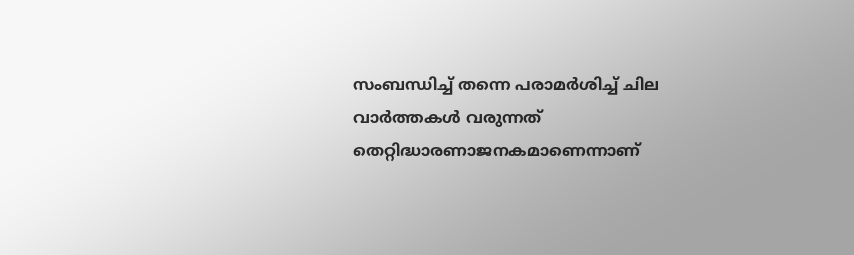സംബന്ധിച്ച് തന്നെ പരാമര്‍ശിച്ച് ചില വാര്‍ത്തകള്‍ വരുന്നത് തെറ്റിദ്ധാരണാജനകമാണെന്നാണ്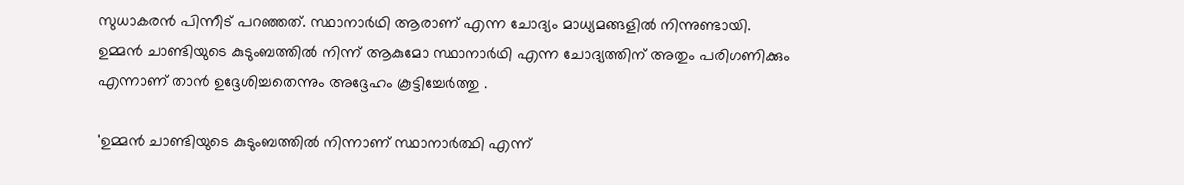സുധാകരന്‍ പിന്നീട് പറഞ്ഞത്. സ്ഥാനാര്‍ഥി ആരാണ് എന്ന ചോദ്യം മാധ്യമങ്ങളില്‍ നിന്നുണ്ടായി. ഉമ്മന്‍ ചാണ്ടിയുടെ കുടുംബത്തില്‍ നിന്ന് ആകുമോ സ്ഥാനാര്‍ഥി എന്ന ചോദ്യത്തിന് അതും പരിഗണിക്കും എന്നാണ് താന്‍ ഉദ്ദേശിച്ചതെന്നും അദ്ദേഹം കൂട്ടിച്ചേര്‍ത്തു .

'ഉമ്മന്‍ ചാണ്ടിയുടെ കുടുംബത്തില്‍ നിന്നാണ് സ്ഥാനാര്‍ത്ഥി എന്ന്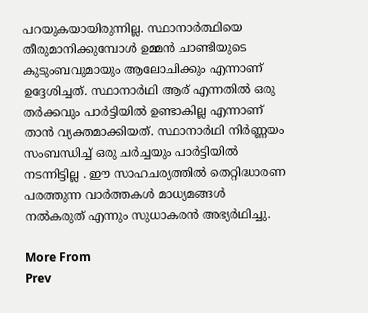പറയുകയായിരുന്നില്ല. സ്ഥാനാര്‍ത്ഥിയെ തീരുമാനിക്കുമ്പോള്‍ ഉമ്മന്‍ ചാണ്ടിയുടെ കുടുംബവുമായും ആലോചിക്കും എന്നാണ് ഉദ്ദേശിച്ചത്. സ്ഥാനാര്‍ഥി ആര് എന്നതില്‍ ഒരു തര്‍ക്കവും പാര്‍ട്ടിയില്‍ ഉണ്ടാകില്ല എന്നാണ് താന്‍ വ്യക്തമാക്കിയത്. സ്ഥാനാര്‍ഥി നിര്‍ണ്ണയം സംബന്ധിച്ച് ഒരു ചര്‍ച്ചയും പാര്‍ട്ടിയില്‍ നടന്നിട്ടില്ല . ഈ സാഹചര്യത്തില്‍ തെറ്റിദ്ധാരണ പരത്തുന്ന വാര്‍ത്തകള്‍ മാധ്യമങ്ങള്‍ നല്‍കരുത് എന്നും സുധാകരന്‍ അഭ്യര്‍ഥിച്ചു.

More From
Prev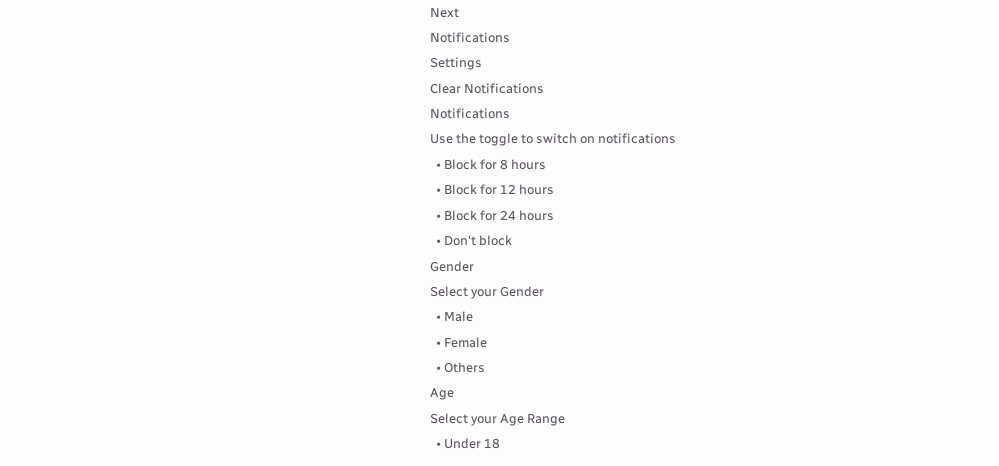Next
Notifications
Settings
Clear Notifications
Notifications
Use the toggle to switch on notifications
  • Block for 8 hours
  • Block for 12 hours
  • Block for 24 hours
  • Don't block
Gender
Select your Gender
  • Male
  • Female
  • Others
Age
Select your Age Range
  • Under 18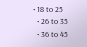• 18 to 25
  • 26 to 35
  • 36 to 45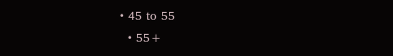• 45 to 55
  • 55+